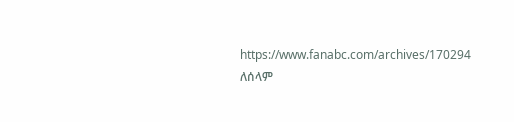https://www.fanabc.com/archives/170294
ለሰላም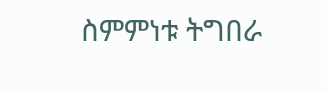ስምምነቱ ትግበራ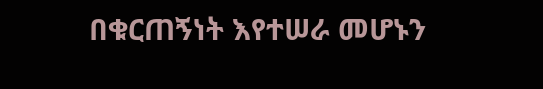በቁርጠኝነት እየተሠራ መሆኑን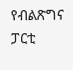የብልጽግና ፓርቲ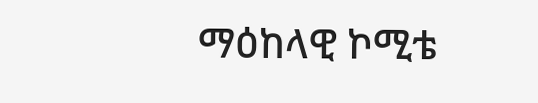ማዕከላዊ ኮሚቴ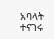አባላት ተናገሩ